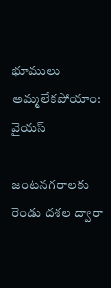భూములు అమ్మలేకపోయాం: వైయస్

జంటనగరాలకు రెండు దశల ద్వారా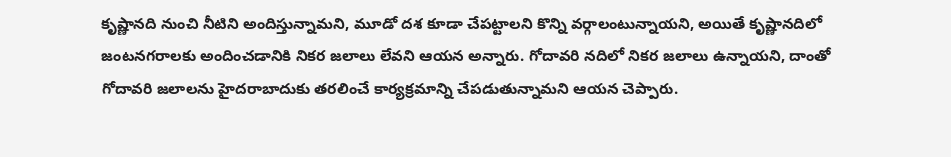కృష్ణానది నుంచి నీటిని అందిస్తున్నామని, మూడో దశ కూడా చేపట్టాలని కొన్ని వర్గాలంటున్నాయని, అయితే కృష్ణానదిలో జంటనగరాలకు అందించడానికి నికర జలాలు లేవని ఆయన అన్నారు. గోదావరి నదిలో నికర జలాలు ఉన్నాయని, దాంతో గోదావరి జలాలను హైదరాబాదుకు తరలించే కార్యక్రమాన్ని చేపడుతున్నామని ఆయన చెప్పారు.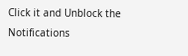Click it and Unblock the Notifications